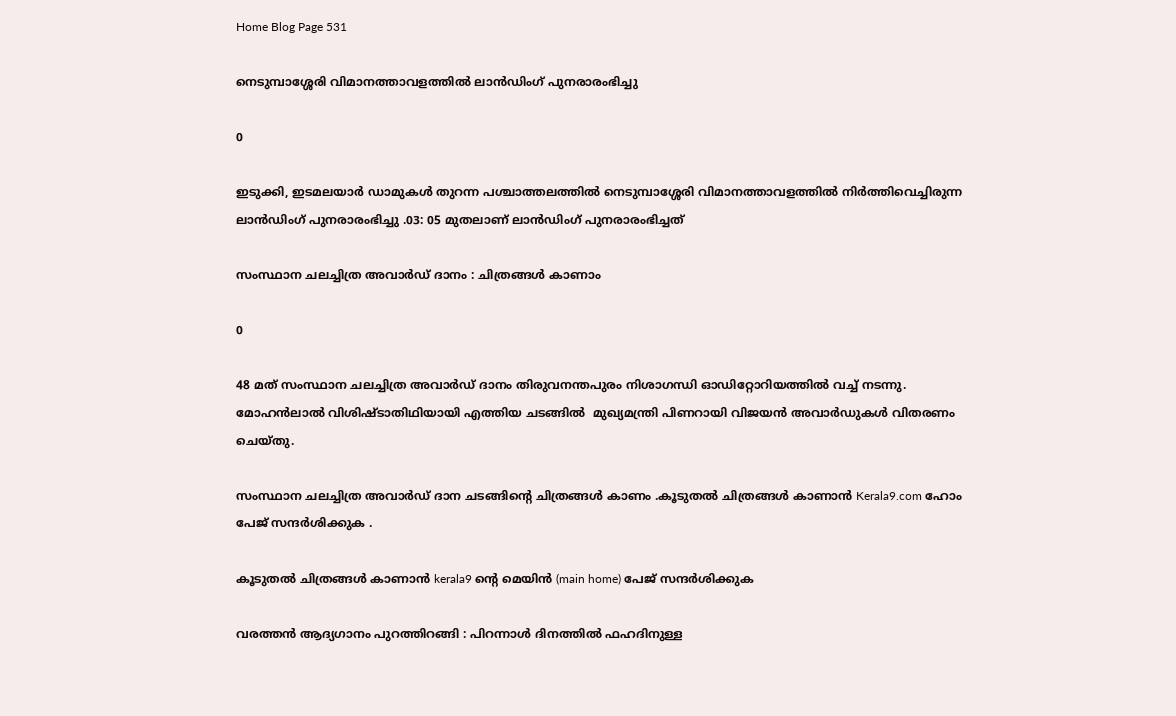Home Blog Page 531

നെടുമ്പാശ്ശേരി വിമാനത്താവളത്തില്‍ ലാന്‍ഡിംഗ് പുനരാരംഭിച്ചു

0

ഇടുക്കി, ഇടമലയാര്‍ ഡാമുകൾ തുറന്ന പശ്ചാത്തലത്തില്‍ നെടുമ്പാശ്ശേരി വിമാനത്താവളത്തിൽ നിർത്തിവെച്ചിരുന്ന ലാന്‍ഡിംഗ് പുനരാരംഭിച്ചു .03: 05 മുതലാണ് ലാന്‍ഡിംഗ് പുനരാരംഭിച്ചത്‌

സംസ്ഥാന ചലച്ചിത്ര അവാർഡ് ദാനം : ചിത്രങ്ങൾ കാണാം

0

48 മത് സംസ്ഥാന ചലച്ചിത്ര അവാർഡ് ദാനം തിരുവനന്തപുരം നിശാഗന്ധി ഓഡിറ്റോറിയത്തിൽ വച്ച് നടന്നു. മോഹൻലാൽ വിശിഷ്ടാതിഥിയായി എത്തിയ ചടങ്ങിൽ  മുഖ്യമന്ത്രി പിണറായി വിജയൻ അവാർഡുകൾ വിതരണം ചെയ്തു.

സംസ്ഥാന ചലച്ചിത്ര അവാർഡ് ദാന ചടങ്ങിന്റെ ചിത്രങ്ങൾ കാണം .കൂടുതൽ ചിത്രങ്ങൾ കാണാൻ Kerala9.com ഹോം പേജ് സന്ദർശിക്കുക .

കൂടുതൽ ചിത്രങ്ങൾ കാണാൻ kerala9 ന്റെ മെയിൻ (main home) പേജ് സന്ദർശിക്കുക

വരത്തൻ ആദ്യഗാനം പുറത്തിറങ്ങി : പിറന്നാൾ ദിനത്തിൽ ഫഹദിനുള്ള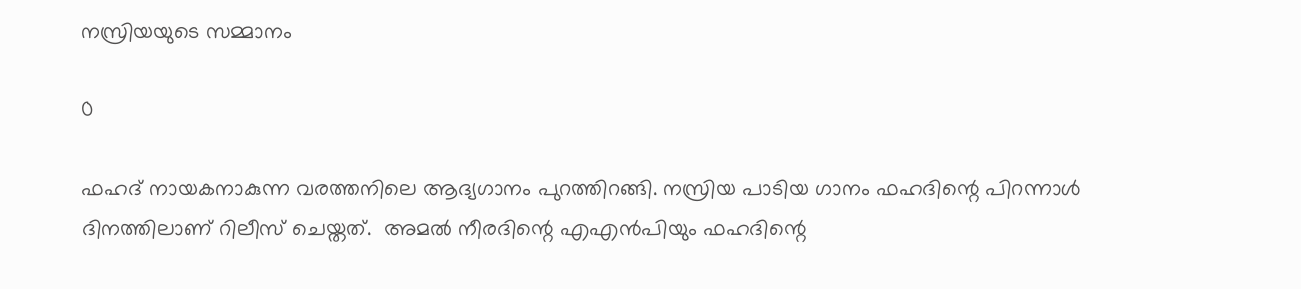നസ്രിയയുടെ സമ്മാനം

0

ഫഹദ് നായകനാകുന്ന വരത്തനിലെ ആദ്യഗാനം പുറത്തിറങ്ങി. നസ്രിയ പാടിയ ഗാനം ഫഹദിന്റെ പിറന്നാൾ ദിനത്തിലാണ് റിലീസ് ചെയ്തത്.  അമൽ നീരദിന്റെ എഎൻപിയും ഫഹദിന്റെ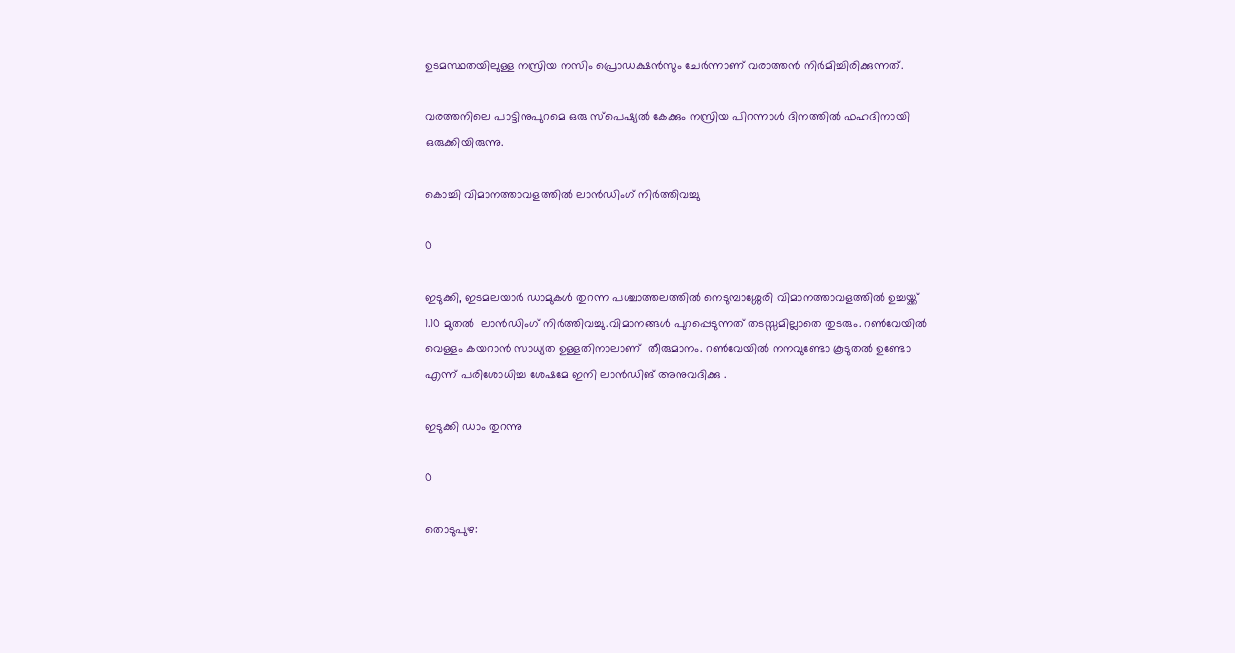ഉടമസ്ഥതയിലുള്ള നസ്രിയ നസിം പ്രൊഡക്ഷൻസും ചേർന്നാണ് വരാത്തൻ നിർമിച്ചിരിക്കുന്നത്.

വരത്തനിലെ പാട്ടിനുപുറമെ ഒരു സ്പെഷ്യൽ കേക്കും നസ്രിയ പിറന്നാൾ ദിനത്തിൽ ഫഹദിനായി ഒരുക്കിയിരുന്നു.

കൊച്ചി വിമാനത്താവളത്തില്‍ ലാന്‍ഡിംഗ് നിര്‍ത്തിവച്ചു

0

ഇടുക്കി, ഇടമലയാര്‍ ഡാമുകൾ തുറന്ന പശ്ചാത്തലത്തില്‍ നെടുമ്പാശ്ശേരി വിമാനത്താവളത്തില്‍ ഉച്ചയ്ക്ക് 1.10 മുതൽ  ലാന്‍ഡിംഗ് നിര്‍ത്തിവച്ചു.വിമാനങ്ങള്‍ പുറപ്പെടുന്നത് തടസ്സമില്ലാതെ തുടരും. റണ്‍വേയില്‍ വെള്ളം കയറാൻ സാധ്യത ഉള്ളതിനാലാണ്  തീരുമാനം. റണ്‍വേയില്‍ നനവുണ്ടോ കൂടുതൽ ഉണ്ടോ എന്ന് പരിശോധിച്ച ശേഷമേ ഇനി ലാന്‍ഡിങ് അനുവദിക്കു .

ഇടുക്കി ഡാം തുറന്നു

0

തൊടുപുഴ: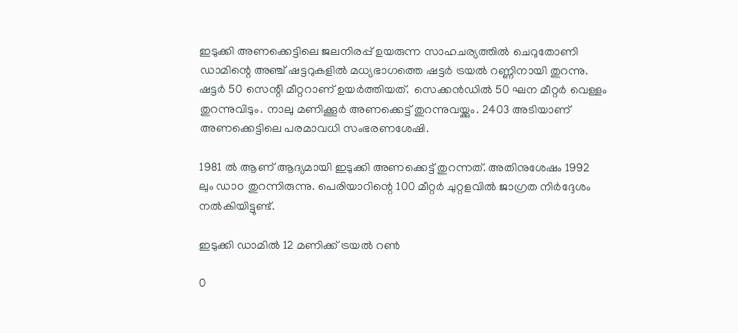ഇടുക്കി അണക്കെട്ടിലെ ജലനിരപ്പ് ഉയരുന്ന സാഹചര്യത്തില്‍ ചെറുതോണി ഡാമിന്റെ അഞ്ച് ഷട്ടറുകളിൽ മധ്യഭാഗത്തെ ഷട്ടർ ട്രയൽ റണ്ണിനായി തുറന്നു. ഷട്ടര്‍ 50 സെന്റി മീറ്ററാണ് ഉയർത്തിയത്.  സെക്കന്‍ഡില്‍ 50 ഘന മീറ്റര്‍ വെള്ളം തുറന്നുവിടും. നാലു മണിക്കൂർ അണക്കെട്ട് തുറന്നുവയ്ക്കും. 2403 അടിയാണ് അണക്കെട്ടിലെ പരമാവധി സംഭരണശേഷി.

1981 ൽ ആണ് ആദ്യമായി ഇടുക്കി അണക്കെട്ട് തുറന്നത്. അതിനുശേഷം 1992 ലും ഡാo തുറന്നിരുന്നു. പെരിയാറിന്റെ 100 മീറ്റർ ചുറ്റളവിൽ ജാഗ്രത നിർദ്ദേശം നൽകിയിട്ടുണ്ട്.

ഇടുക്കി ഡാമിൽ 12 മണിക്ക് ട്രയല്‍ റണ്‍

0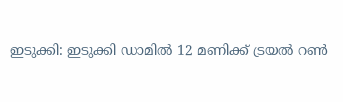ഇടുക്കി: ഇടുക്കി ഡാമിൽ 12 മണിക്ക് ട്രയല്‍ റണ്‍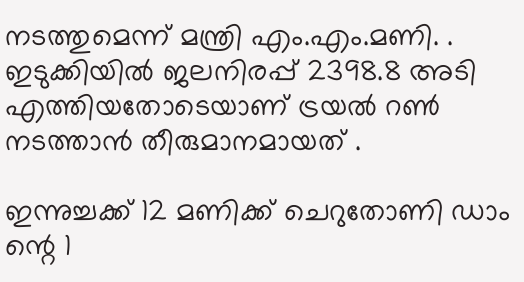നടത്തുമെന്ന് മന്ത്രി എം.എം.മണി. . ഇടുക്കിയില്‍ ജലനിരപ്പ് 2398.8 അടി എത്തിയതോടെയാണ് ട്രയല്‍ റണ്‍ നടത്താൻ തീരുമാനമായത് .

ഇന്നുച്ചക്ക് 12 മണിക്ക് ചെറുതോണി ഡാം ന്റെ 1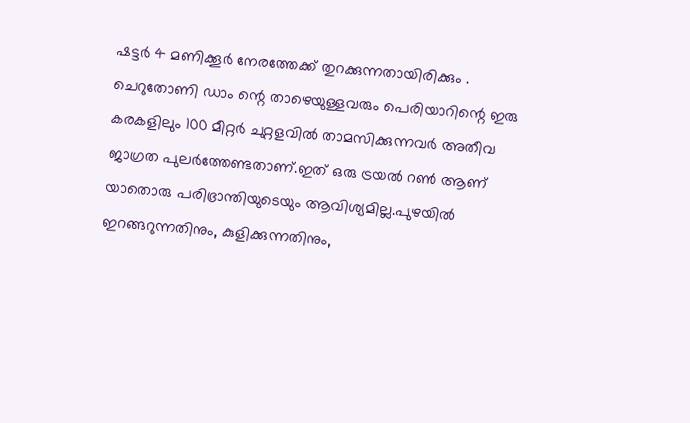ഷട്ടർ 4 മണിക്കൂർ നേരത്തേക്ക് തുറക്കുന്നതായിരിക്കും . ചെറുതോണി ഡാം ന്റെ താഴെയുള്ളവരും പെരിയാറിന്റെ ഇരു കരകളിലും 100 മീറ്റർ ചുറ്റളവിൽ താമസിക്കുന്നവർ അതീവ ജാഗ്രത പുലർത്തേണ്ടതാണ്.ഇത് ഒരു ട്രയൽ റൺ ആണ് യാതൊരു പരിഭ്രാന്തിയുടെയും ആവിശ്യമില്ല.പുഴയിൽ ഇറങ്ങറുന്നതിനും, കുളിക്കുന്നതിനും,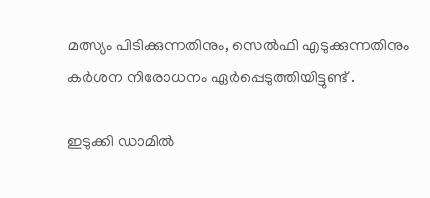മത്സ്യം പിടിക്കുന്നതിനും, സെൽഫി എടുക്കുന്നതിനും കർശന നിരോധനം ഏർപ്പെടുത്തിയിട്ടുണ്ട് .

ഇടുക്കി ഡാമിൽ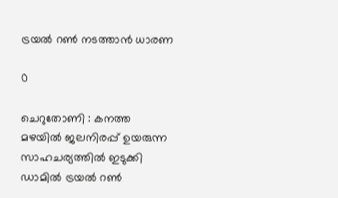ട്രയൽ റൺ നടത്താന്‍ ധാരണ

0

ചെറുതോണി : കനത്ത മഴയില്‍ ജലനിരപ്പ് ഉയരുന്ന സാഹചര്യത്തില്‍ ഇടുക്കി ഡാമില്‍ ട്രയല്‍ റണ്‍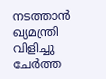നടത്താന്‍ ഖ്യമന്ത്രി വിളിച്ചു ചേര്‍ത്ത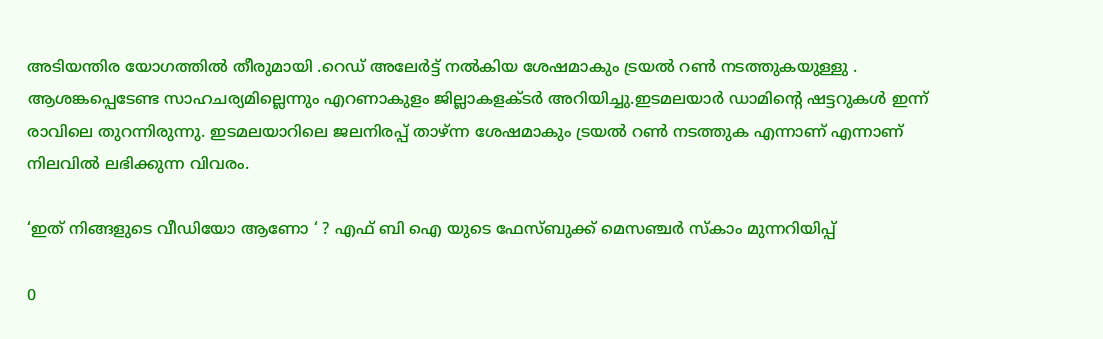അടിയന്തിര യോഗത്തിൽ തീരുമായി .റെഡ് അലേര്‍ട്ട് നല്‍കിയ ശേഷമാകും ട്രയല്‍ റണ്‍ നടത്തുകയുള്ളു . ആശങ്കപ്പെടേണ്ട സാഹചര്യമില്ലെന്നും എറണാകുളം ജില്ലാകളക്ടര്‍ അറിയിച്ചു.ഇടമലയാര്‍ ഡാമിന്റെ ഷട്ടറുകള്‍ ഇന്ന് രാവിലെ തുറന്നിരുന്നു. ഇടമലയാറിലെ ജലനിരപ്പ് താഴ്ന്ന ശേഷമാകും ട്രയല്‍ റണ്‍ നടത്തുക എന്നാണ് എന്നാണ് നിലവില്‍ ലഭിക്കുന്ന വിവരം.

‘ഇത് നിങ്ങളുടെ വീഡിയോ ആണോ ‘ ? എഫ് ബി ഐ യുടെ ഫേസ്ബുക്ക് മെസഞ്ചർ സ്കാം മുന്നറിയിപ്പ്

0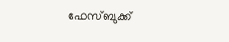ഫേസ്ബുക്ക്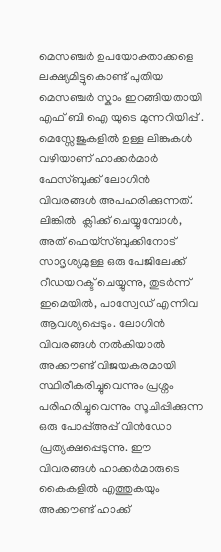മെസഞ്ചർ ഉപയോക്താക്കളെ ലക്ഷ്യമിട്ടുകൊണ്ട് പുതിയ മെസഞ്ചർ സ്കാം ഇറങ്ങിയതായി എഫ് ബി ഐ യുടെ മുന്നറിയിപ്പ് . മെസ്സേജുകളിൽ ഉള്ള ലിങ്കുകൾ വഴിയാണ് ഹാക്കർമാർ ഫേസ്ബുക്ക് ലോഗിൻ വിവരങ്ങൾ അപഹരിക്കുന്നത്. ലിങ്കിൽ  ക്ലിക്ക് ചെയ്യുമ്പോൾ, അത് ഫെയ്സ്ബുക്കിനോട് സാദൃശ്യമുള്ള ഒരു പേജിലേക്ക് റീഡയറക്ട് ചെയ്യുന്നു, തുടർന്ന് ഇമെയിൽ, പാസ്വേഡ് എന്നിവ ആവശ്യപ്പെടും. ലോഗിൻ വിവരങ്ങൾ നൽകിയാൽ  അക്കൗണ്ട് വിജയകരമായി സ്ഥിരീകരിച്ചുവെന്നും പ്രശ്നം പരിഹരിച്ചുവെന്നും സൂചിപ്പിക്കുന്ന ഒരു പോപ്പ്അപ്പ് വിൻഡോ പ്രത്യക്ഷപ്പെടുന്നു. ഈ വിവരങ്ങൾ ഹാക്കർമാരുടെ കൈകളിൽ എത്തുകയും അക്കൗണ്ട് ഹാക്ക്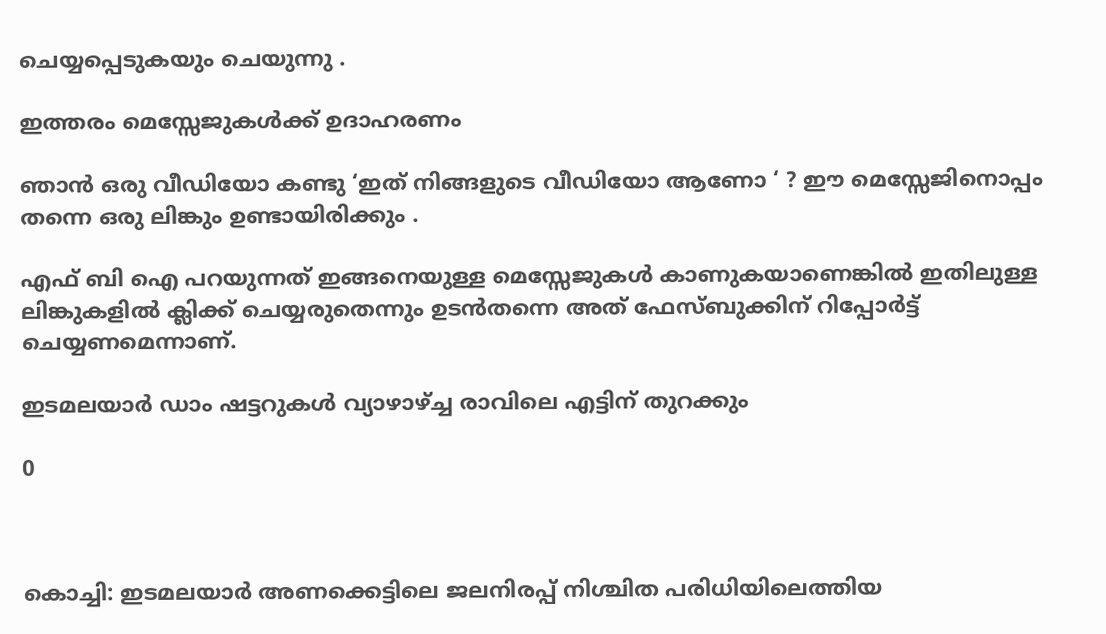ചെയ്യപ്പെടുകയും ചെയുന്നു .

ഇത്തരം മെസ്സേജുകൾക്ക് ഉദാഹരണം

ഞാൻ ഒരു വീഡിയോ കണ്ടു ‘ഇത് നിങ്ങളുടെ വീഡിയോ ആണോ ‘ ? ഈ മെസ്സേജിനൊപ്പം തന്നെ ഒരു ലിങ്കും ഉണ്ടായിരിക്കും .

എഫ് ബി ഐ പറയുന്നത് ഇങ്ങനെയുള്ള മെസ്സേജുകൾ കാണുകയാണെങ്കിൽ ഇതിലുള്ള ലിങ്കുകളിൽ ക്ലിക്ക് ചെയ്യരുതെന്നും ഉടൻതന്നെ അത് ഫേസ്ബുക്കിന് റിപ്പോർട്ട് ചെയ്യണമെന്നാണ്.

ഇടമലയാര്‍ ഡാം ഷട്ടറുകള്‍ വ്യാഴാഴ്ച്ച രാവിലെ എട്ടിന് തുറക്കും

0



കൊച്ചി: ഇടമലയാര്‍ അണക്കെട്ടിലെ ജലനിരപ്പ് നിശ്ചിത പരിധിയിലെത്തിയ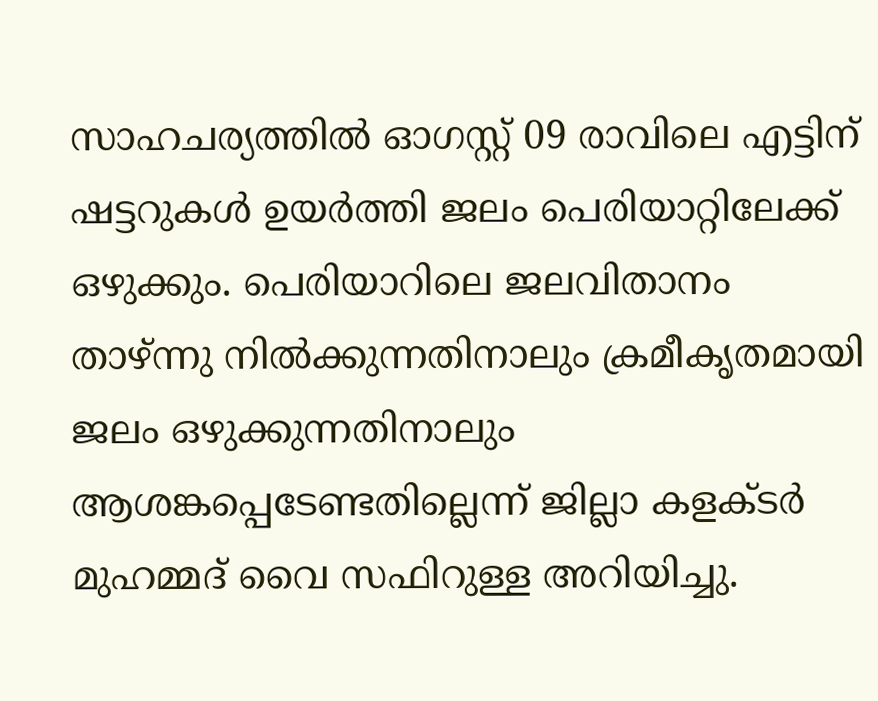സാഹചര്യത്തില്‍ ഓഗസ്റ്റ് 09 രാവിലെ എട്ടിന് ഷട്ടറുകള്‍ ഉയര്‍ത്തി ജലം പെരിയാറ്റിലേക്ക് ഒഴുക്കും. പെരിയാറിലെ ജലവിതാനം താഴ്ന്നു നില്‍ക്കുന്നതിനാലും ക്രമീകൃതമായി ജലം ഒഴുക്കുന്നതിനാലും ആശങ്കപ്പെടേണ്ടതില്ലെന്ന് ജില്ലാ കളക്ടര്‍ മുഹമ്മദ് വൈ സഫിറുള്ള അറിയിച്ചു.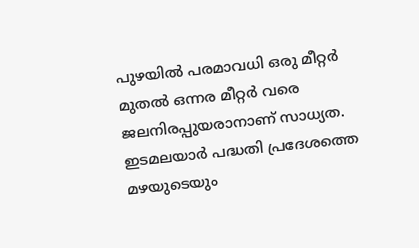പുഴയില്‍ പരമാവധി ഒരു മീറ്റര്‍ മുതല്‍ ഒന്നര മീറ്റര്‍ വരെ ജലനിരപ്പുയരാനാണ് സാധ്യത.
ഇടമലയാര്‍ പദ്ധതി പ്രദേശത്തെ മഴയുടെയും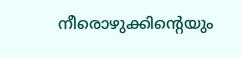നീരൊഴുക്കിന്റെയും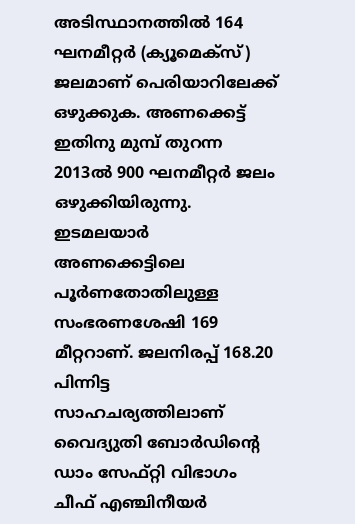അടിസ്ഥാനത്തില്‍ 164 ഘനമീറ്റര്‍ (ക്യൂമെക്‌സ്) ജലമാണ് പെരിയാറിലേക്ക് ഒഴുക്കുക. അണക്കെട്ട് ഇതിനു മുമ്പ് തുറന്ന 2013ല്‍ 900 ഘനമീറ്റര്‍ ജലം ഒഴുക്കിയിരുന്നു.
ഇടമലയാര്‍ അണക്കെട്ടിലെ പൂര്‍ണതോതിലുള്ള സംഭരണശേഷി 169 മീറ്ററാണ്. ജലനിരപ്പ് 168.20 പിന്നിട്ട സാഹചര്യത്തിലാണ് വൈദ്യുതി ബോര്‍ഡിന്റെ ഡാം സേഫ്റ്റി വിഭാഗം ചീഫ് എഞ്ചിനീയര്‍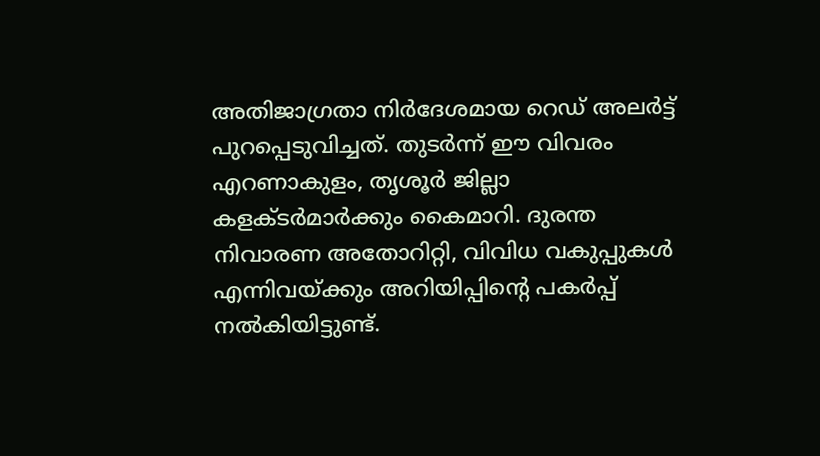അതിജാഗ്രതാ നിര്‍ദേശമായ റെഡ് അലര്‍ട്ട് പുറപ്പെടുവിച്ചത്. തുടര്‍ന്ന് ഈ വിവരം എറണാകുളം, തൃശൂര്‍ ജില്ലാ കളക്ടര്‍മാര്‍ക്കും കൈമാറി. ദുരന്ത നിവാരണ അതോറിറ്റി, വിവിധ വകുപ്പുകള്‍ എന്നിവയ്ക്കും അറിയിപ്പിന്റെ പകര്‍പ്പ് നല്‍കിയിട്ടുണ്ട്.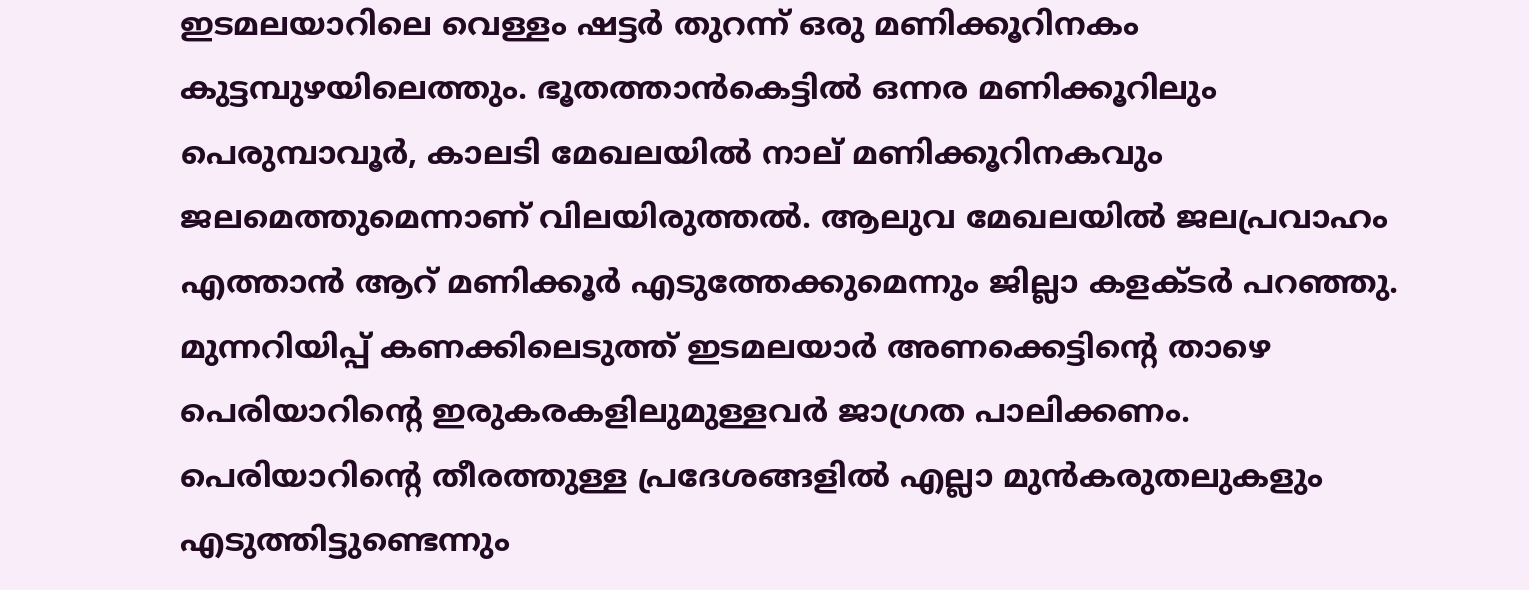ഇടമലയാറിലെ വെള്ളം ഷട്ടര്‍ തുറന്ന് ഒരു മണിക്കൂറിനകം കുട്ടമ്പുഴയിലെത്തും. ഭൂതത്താന്‍കെട്ടില്‍ ഒന്നര മണിക്കൂറിലും പെരുമ്പാവൂര്‍, കാലടി മേഖലയില്‍ നാല് മണിക്കൂറിനകവും ജലമെത്തുമെന്നാണ് വിലയിരുത്തല്‍. ആലുവ മേഖലയില്‍ ജലപ്രവാഹം എത്താന്‍ ആറ് മണിക്കൂര്‍ എടുത്തേക്കുമെന്നും ജില്ലാ കളക്ടര്‍ പറഞ്ഞു. മുന്നറിയിപ്പ് കണക്കിലെടുത്ത് ഇടമലയാര്‍ അണക്കെട്ടിന്റെ താഴെ പെരിയാറിന്റെ ഇരുകരകളിലുമുള്ളവര്‍ ജാഗ്രത പാലിക്കണം.
പെരിയാറിന്റെ തീരത്തുള്ള പ്രദേശങ്ങളില്‍ എല്ലാ മുന്‍കരുതലുകളും എടുത്തിട്ടുണ്ടെന്നും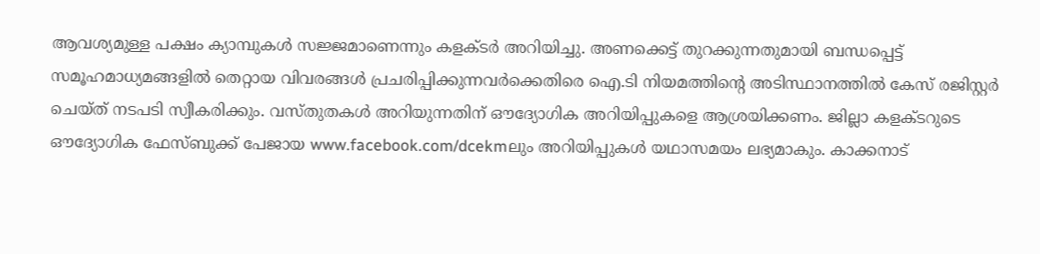ആവശ്യമുള്ള പക്ഷം ക്യാമ്പുകള്‍ സജ്ജമാണെന്നും കളക്ടര്‍ അറിയിച്ചു. അണക്കെട്ട് തുറക്കുന്നതുമായി ബന്ധപ്പെട്ട് സമൂഹമാധ്യമങ്ങളില്‍ തെറ്റായ വിവരങ്ങള്‍ പ്രചരിപ്പിക്കുന്നവര്‍ക്കെതിരെ ഐ.ടി നിയമത്തിന്റെ അടിസ്ഥാനത്തില്‍ കേസ് രജിസ്റ്റര്‍ ചെയ്ത് നടപടി സ്വീകരിക്കും. വസ്തുതകള്‍ അറിയുന്നതിന് ഔദ്യോഗിക അറിയിപ്പുകളെ ആശ്രയിക്കണം. ജില്ലാ കളക്ടറുടെ ഔദ്യോഗിക ഫേസ്ബുക്ക് പേജായ www.facebook.com/dcekmലും അറിയിപ്പുകള്‍ യഥാസമയം ലഭ്യമാകും. കാക്കനാട്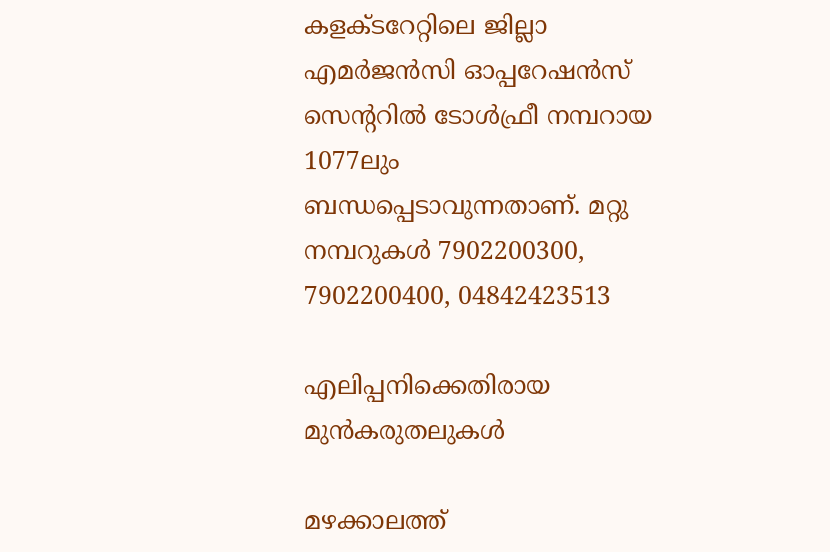കളക്ടറേറ്റിലെ ജില്ലാ എമര്‍ജന്‍സി ഓപ്പറേഷന്‍സ് സെന്ററില്‍ ടോള്‍ഫ്രീ നമ്പറായ 1077ലും ബന്ധപ്പെടാവുന്നതാണ്. മറ്റു നമ്പറുകള്‍ 7902200300, 7902200400, 04842423513

എലിപ്പനിക്കെതിരായ മുന്‍കരുതലുകള്‍

മഴക്കാലത്ത്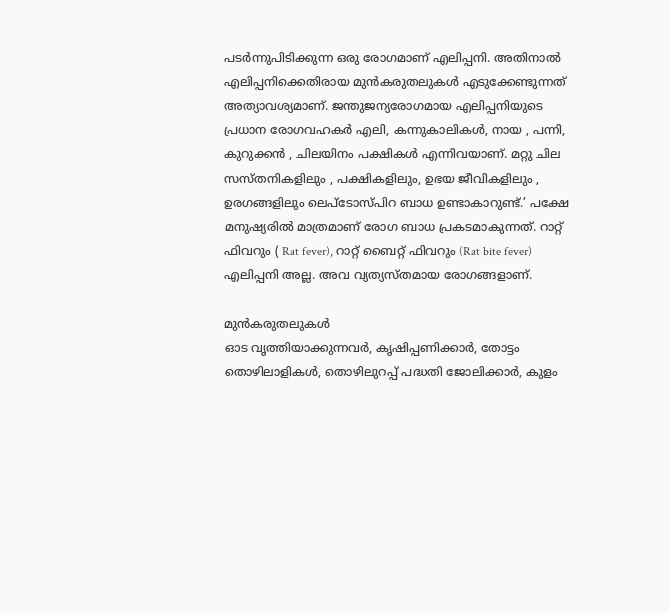പടർന്നുപിടിക്കുന്ന ഒരു രോഗമാണ് എലിപ്പനി. അതിനാൽ എലിപ്പനിക്കെതിരായ മുൻകരുതലുകൾ എടുക്കേണ്ടുന്നത് അത്യാവശ്യമാണ്. ജന്തുജന്യരോഗമായ എലിപ്പനിയുടെ പ്രധാന രോഗവഹകർ എലി, കന്നുകാലികൾ, നായ , പന്നി, കുറുക്കൻ , ചിലയിനം പക്ഷികൾ എന്നിവയാണ്. മറ്റു ചില സസ്തനികളിലും , പക്ഷികളിലും, ഉഭയ ജീവികളിലും , ഉരഗങ്ങളിലും ലെപ്ടോസ്പിറ ബാധ ഉണ്ടാകാറുണ്ട്.’ പക്ഷേ മനുഷ്യരിൽ മാത്രമാണ് രോഗ ബാധ പ്രകടമാകുന്നത്. റാറ്റ് ഫിവറും ( Rat fever), റാറ്റ് ബൈറ്റ് ഫിവറും (Rat bite fever) എലിപ്പനി അല്ല. അവ വ്യത്യസ്തമായ രോഗങ്ങളാണ്.

മുന്‍കരുതലുകള്‍
ഓട വൃത്തിയാക്കുന്നവര്‍, കൃഷിപ്പണിക്കാര്‍, തോട്ടം തൊഴിലാളികള്‍, തൊഴിലുറപ്പ് പദ്ധതി ജോലിക്കാര്‍, കുളം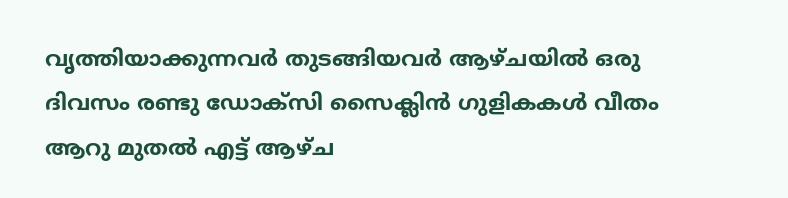വൃത്തിയാക്കുന്നവര്‍ തുടങ്ങിയവര്‍ ആഴ്ചയില്‍ ഒരു ദിവസം രണ്ടു ഡോക്‌സി സൈക്ലിന്‍ ഗുളികകള്‍ വീതം ആറു മുതല്‍ എട്ട് ആഴ്ച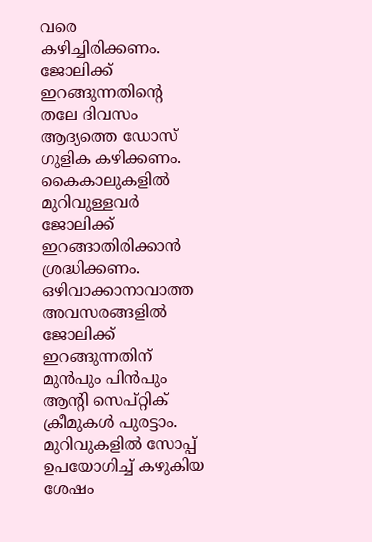വരെ കഴിച്ചിരിക്കണം. ജോലിക്ക് ഇറങ്ങുന്നതിന്റെ തലേ ദിവസം ആദ്യത്തെ ഡോസ് ഗുളിക കഴിക്കണം. കൈകാലുകളില്‍ മുറിവുള്ളവര്‍ ജോലിക്ക് ഇറങ്ങാതിരിക്കാന്‍ ശ്രദ്ധിക്കണം. ഒഴിവാക്കാനാവാത്ത അവസരങ്ങളില്‍ ജോലിക്ക് ഇറങ്ങുന്നതിന് മുന്‍പും പിന്‍പും ആന്റി സെപ്റ്റിക് ക്രീമുകള്‍ പുരട്ടാം. മുറിവുകളില്‍ സോപ്പ് ഉപയോഗിച്ച് കഴുകിയ ശേഷം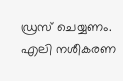ഡ്രസ് ചെയ്യണം.
എലി നശീകരണ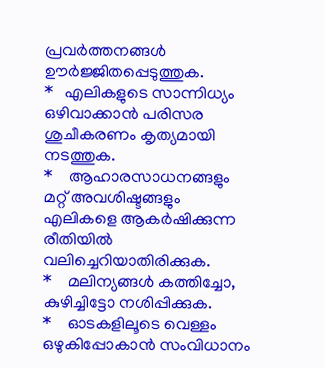പ്രവര്‍ത്തനങ്ങള്‍ ഊര്‍ജ്ജിതപ്പെടുത്തുക.
*   എലികളുടെ സാന്നിധ്യം ഒഴിവാക്കാന്‍ പരിസര ശുചീകരണം കൃത്യമായി നടത്തുക.
*    ആഹാരസാധനങ്ങളും മറ്റ് അവശിഷ്ടങ്ങളും എലികളെ ആകര്‍ഷിക്കുന്ന രീതിയില്‍         വലിച്ചെറിയാതിരിക്കുക.
*    മലിന്യങ്ങള്‍ കത്തിച്ചോ, കുഴിച്ചിട്ടോ നശിപ്പിക്കുക.
*    ഓടകളിലൂടെ വെള്ളം ഒഴുകിപ്പോകാന്‍ സംവിധാനം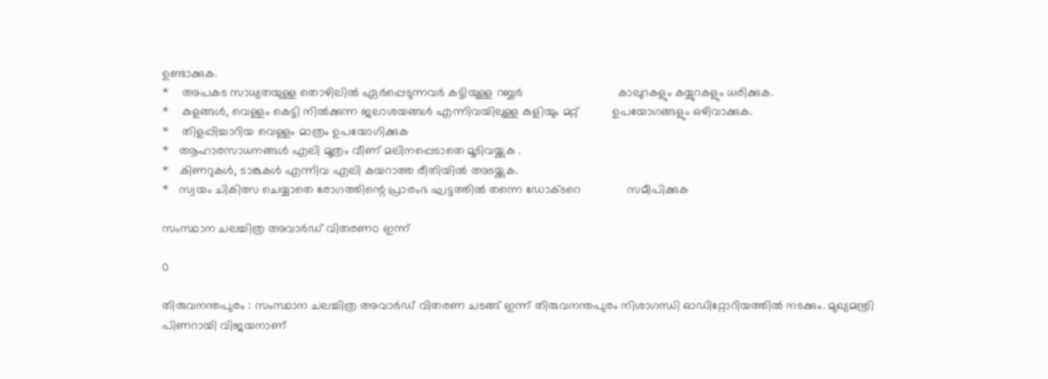ഉണ്ടാക്കുക.
*    അപകട സാധ്യതയുള്ള തൊഴിലില്‍ ഏര്‍പ്പെടുന്നവര്‍ കട്ടിയുള്ള റബ്ബര്‍                             കാലുറകളും കയ്യുറകളും ധരിക്കുക.
*    കുളങ്ങള്‍, വെള്ളം കെട്ടി നില്‍ക്കുന്ന ജലാശയങ്ങള്‍ എന്നിവയിലുള്ള കുളിയും മറ്റ്          ഉപയോഗങ്ങളും ഒഴിവാക്കുക.
*    തിളപ്പിച്ചാറിയ വെള്ളം മാത്രം ഉപയോഗിക്കുക
*   ആഹാരസാധനങ്ങള്‍ എലി മൂത്രം വീണ് മലിനപ്പെടാതെ മൂടിവയ്ക്കുക .
*   കിണറുകള്‍, ടാങ്കുകള്‍ എന്നിവ എലി കയറാത്ത രീതിയില്‍ അടയ്ക്കുക.
*   സ്വയം ചികിത്സ ചെയ്യാതെ രോഗത്തിന്റെ പ്രാരംഭ ഘട്ടത്തില്‍ തന്നെ ഡോക്ടറെ              സമീപിക്കുക

സംസ്ഥാന ചലച്ചിത്ര അവാര്‍ഡ് വിതരണo ഇന്ന്

0

തിരുവനന്തപുരം : സംസ്ഥാന ചലച്ചിത്ര അവാര്‍ഡ് വിതരണ ചടങ്ങ് ഇന്ന് തിരുവനന്തപുരം നിശാഗന്ധി ഓഡിറ്റോറിയത്തിൽ നടക്കും. മുഖ്യമന്ത്രി പിണറായി വിജയനാണ്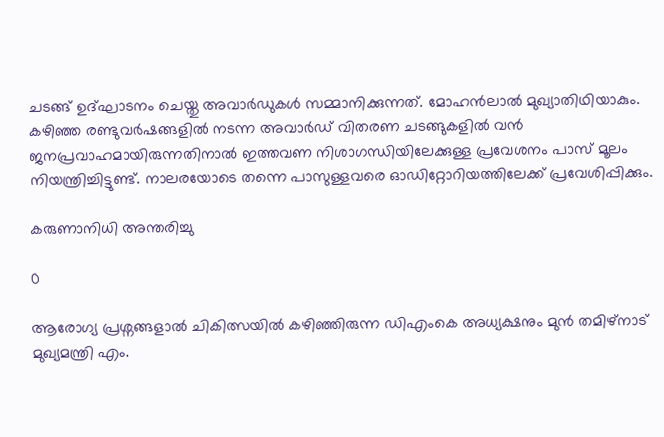ചടങ്ങ് ഉദ്ഘാടനം ചെയ്തു അവാര്‍ഡുകള്‍ സമ്മാനിക്കുന്നത്. മോഹന്‍ലാല്‍ മുഖ്യാതിഥിയാകും. കഴിഞ്ഞ രണ്ടുവര്‍ഷങ്ങളില്‍ നടന്ന അവാര്‍ഡ് വിതരണ ചടങ്ങുകളില്‍ വന്‍ ജനപ്രവാഹമായിരുന്നതിനാല്‍ ഇത്തവണ നിശാഗന്ധിയിലേക്കുള്ള പ്രവേശനം പാസ് മൂലം നിയന്ത്രിച്ചിട്ടുണ്ട്. നാലരയോടെ തന്നെ പാസുള്ളവരെ ഓഡിറ്റോറിയത്തിലേക്ക് പ്രവേശിപ്പിക്കും.

കരുണാനിധി അന്തരിച്ചു

0

ആരോഗ്യ പ്രശ്നങ്ങളാൽ ചികിത്സയിൽ കഴിഞ്ഞിരുന്ന ഡിഎംകെ അധ്യക്ഷനും മുൻ തമിഴ്‌നാട് മുഖ്യമന്ത്രി എം.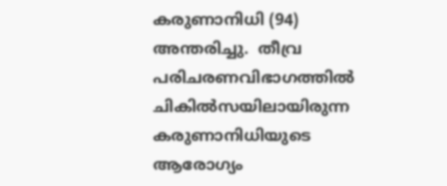കരുണാനിധി (94) അന്തരിച്ചു.  തീവ്ര പരിചരണവിഭാഗത്തില്‍ ചികില്‍സയിലായിരുന്ന കരുണാനിധിയുടെ ആരോഗ്യം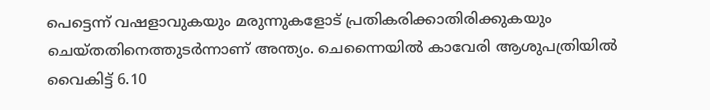പെട്ടെന്ന് വഷളാവുകയും മരുന്നുകളോട് പ്രതികരിക്കാതിരിക്കുകയും ചെയ്തതിനെത്തുടർന്നാണ് അന്ത്യം. ചെന്നൈയിൽ കാവേരി ആശുപത്രിയിൽ വൈകിട്ട് 6.10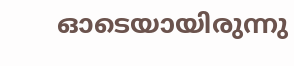ഓടെയായിരുന്നു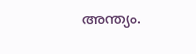അന്ത്യം.